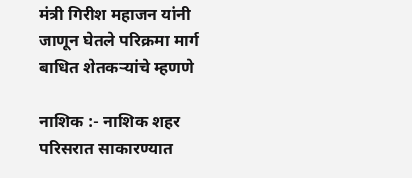मंत्री गिरीश महाजन यांनी जाणून घेतले परिक्रमा मार्ग बाधित शेतकऱ्यांचे म्हणणे

नाशिक :- नाशिक शहर परिसरात साकारण्यात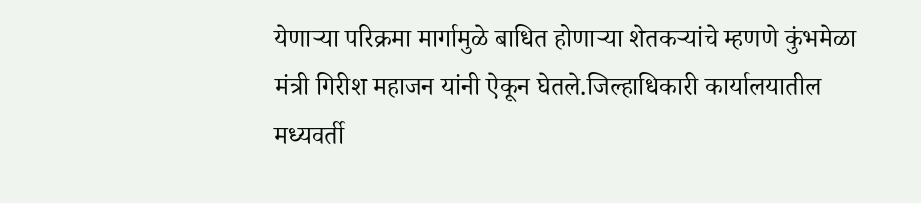येणाऱ्या परिक्रमा मार्गामुळे बाधित होणाऱ्या शेतकऱ्यांचे म्हणणे कुंभमेळा मंत्री गिरीश महाजन यांनी ऐकून घेतले.जिल्हाधिकारी कार्यालयातील मध्यवर्ती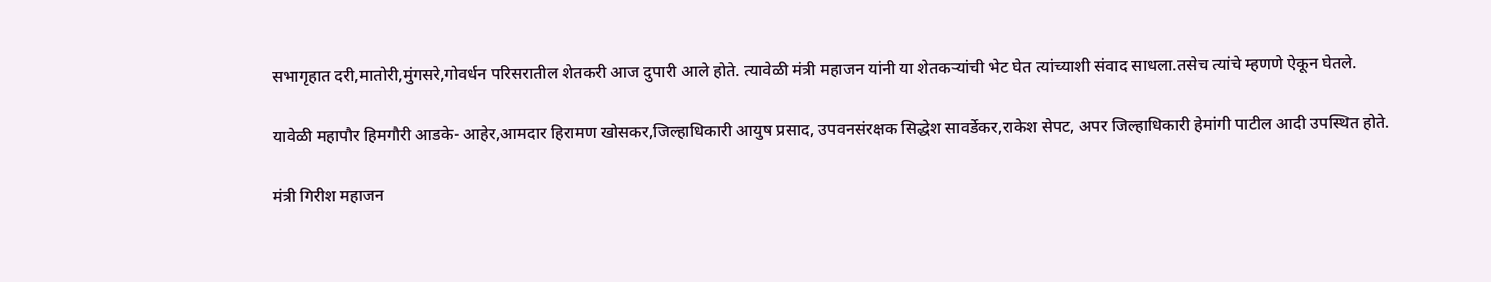सभागृहात दरी,मातोरी,मुंगसरे,गोवर्धन परिसरातील शेतकरी आज दुपारी आले होते. त्यावेळी मंत्री महाजन यांनी या शेतकऱ्यांची भेट घेत त्यांच्याशी संवाद साधला.तसेच त्यांचे म्हणणे ऐकून घेतले.

यावेळी महापौर हिमगौरी आडके- आहेर,आमदार हिरामण खोसकर,जिल्हाधिकारी आयुष प्रसाद, उपवनसंरक्षक सिद्धेश सावर्डेकर,राकेश सेपट, अपर जिल्हाधिकारी हेमांगी पाटील आदी उपस्थित होते.

मंत्री गिरीश महाजन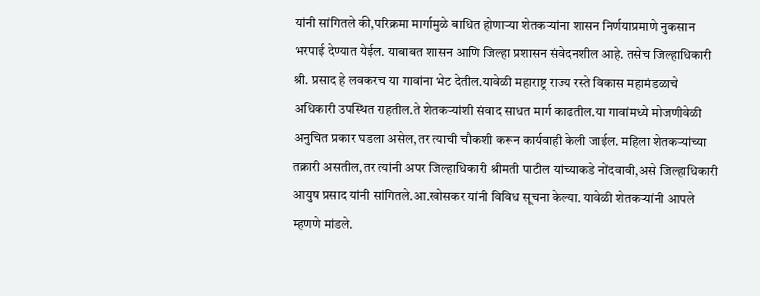यांनी सांगितले की,परिक्रमा मार्गामुळे बाधित होणाऱ्या शेतकऱ्यांना शासन निर्णयाप्रमाणे नुकसान भरपाई देण्यात येईल. याबाबत शासन आणि जिल्हा प्रशासन संवेदनशील आहे. तसेच जिल्हाधिकारी श्री. प्रसाद हे लवकरच या गावांना भेट देतील.यावेळी महाराष्ट्र राज्य रस्ते विकास महामंडळाचे अधिकारी उपस्थित राहतील.ते शेतकऱ्यांशी संवाद साधत मार्ग काढतील.या गावांमध्ये मोजणीवेळी अनुचित प्रकार घडला असेल,तर त्याची चौकशी करून कार्यवाही केली जाईल. महिला शेतकऱ्यांच्या तक्रारी असतील,तर त्यांनी अपर जिल्हाधिकारी श्रीमती पाटील यांच्याकडे नोंदवावी,असे जिल्हाधिकारी आयुष प्रसाद यांनी सांगितले.आ.खोसकर यांनी विविध सूचना केल्या. यावेळी शेतकऱ्यांनी आपले म्हणणे मांडले.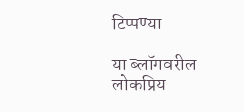टिप्पण्या

या ब्लॉगवरील लोकप्रिय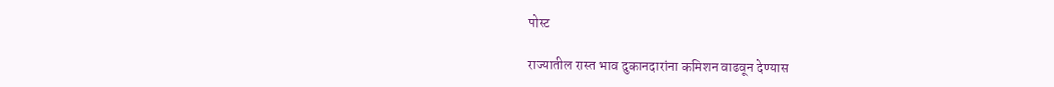पोस्ट

राज्यातील रास्त भाव दुकानदारांना कमिशन वाढवून देण्यास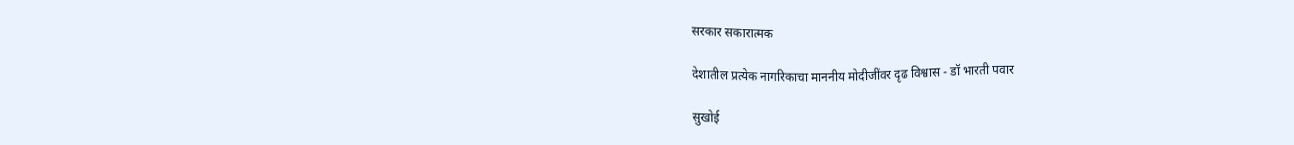सरकार सकारात्मक

देशातील प्रत्येक नागरिकाचा माननीय मोदीजींवर दृढ विश्वास - डॉ भारती पवार

सुखोई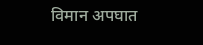विमान अपघात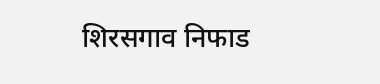शिरसगाव निफाड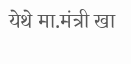येथे मा.मंत्री खा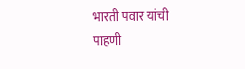भारती पवार यांची पाहणी